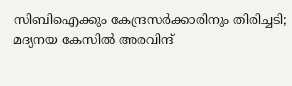സിബിഐക്കും കേന്ദ്രസർക്കാരിനും തിരിച്ചടി; മദ്യനയ കേസിൽ അരവിന്ദ്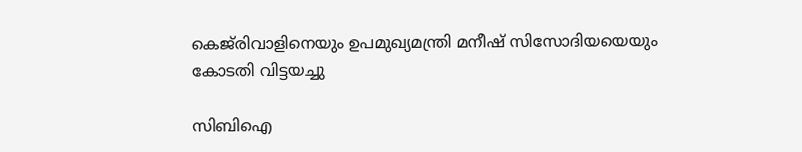കെജ്‌രിവാളിനെയും ഉപമുഖ്യമന്ത്രി മനീഷ് സിസോദിയയെയും കോടതി വിട്ടയച്ചു

സിബിഐ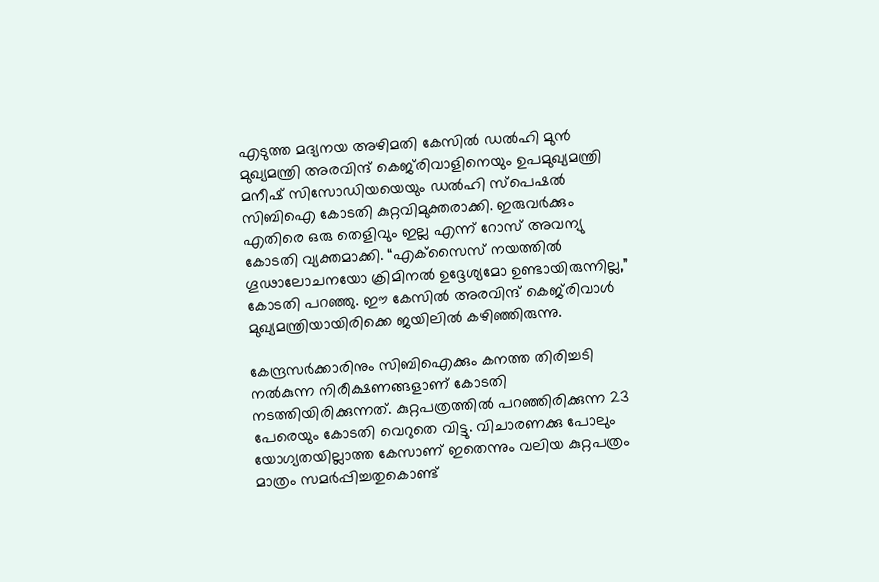എടുത്ത മദ്യനയ അഴിമതി കേസിൽ ഡൽഹി മുൻ മുഖ്യമന്ത്രി അരവിന്ദ് കെജ്‌രിവാളിനെയും ഉപമുഖ്യമന്ത്രി മനീഷ് സിസോഡിയയെയും ഡൽഹി സ്പെഷൽ സിബിഐ കോടതി കുറ്റവിമുക്തരാക്കി. ഇരുവർക്കും എതിരെ ഒരു തെളിവും ഇല്ല എന്ന് റോസ് അവന്യു കോടതി വ്യക്തമാക്കി. “എക്‌സൈസ് നയത്തിൽ ഗൂഢാലോചനയോ ക്രിമിനൽ ഉദ്ദേശ്യമോ ഉണ്ടായിരുന്നില്ല,” കോടതി പറഞ്ഞു. ഈ കേസിൽ അരവിന്ദ് കെജ്‌രിവാൾ മുഖ്യമന്ത്രിയായിരിക്കെ ജയിലിൽ കഴിഞ്ഞിരുന്നു.

കേന്ദ്രസർക്കാരിനും സിബിഐക്കും കനത്ത തിരിച്ചടി നൽകുന്ന നിരീക്ഷണങ്ങളാണ് കോടതി നടത്തിയിരിക്കുന്നത്. കുറ്റപത്രത്തിൽ പറഞ്ഞിരിക്കുന്ന 23 പേരെയും കോടതി വെറുതെ വിട്ടു. വിചാരണക്കു പോലും യോഗ്യതയില്ലാത്ത കേസാണ് ഇതെന്നും വലിയ കുറ്റപത്രം മാത്രം സമർപ്പിച്ചതുകൊണ്ട്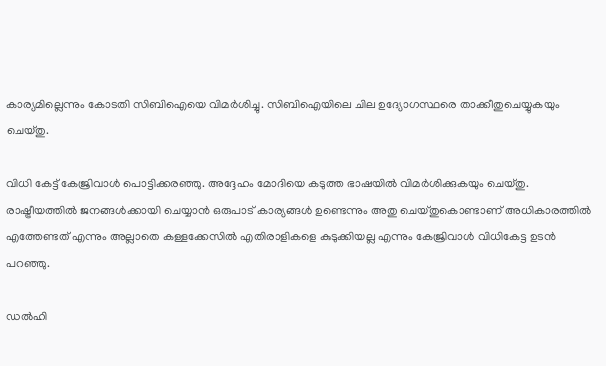കാര്യമില്ലെന്നും കോടതി സിബിഐയെ വിമർശിച്ചു. സിബിഐയിലെ ചില ഉദ്യോഗസ്ഥരെ താക്കീതുചെയ്യുകയും ചെയ്തു.

വിധി കേട്ട് കേജ്രിവാൾ പൊട്ടിക്കരഞ്ഞു. അദ്ദേഹം മോദിയെ കടുത്ത ഭാഷയിൽ വിമർശിക്കുകയും ചെയ്തു. രാഷ്ട്രീയത്തിൽ ജനങ്ങൾക്കായി ചെയ്യാൻ ഒരുപാട് കാര്യങ്ങൾ ഉണ്ടെന്നും അതു ചെയ്തുകൊണ്ടാണ് അധികാരത്തിൽ എത്തേണ്ടത് എന്നും അല്ലാതെ കള്ളക്കേസിൽ എതിരാളികളെ കുടുക്കിയല്ല എന്നും കേജ്രിവാൾ വിധികേട്ട ഉടൻ പറഞ്ഞു.

ഡൽഹി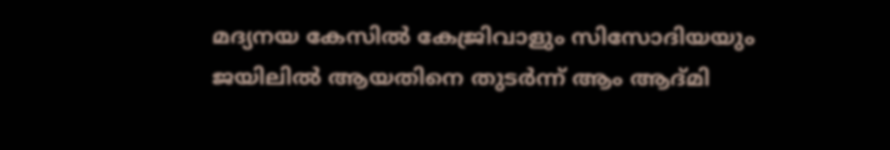മദ്യനയ കേസിൽ കേജ്രിവാളും സിസോദിയയും ജയിലിൽ ആയതിനെ തുടർന്ന് ആം ആദ്മി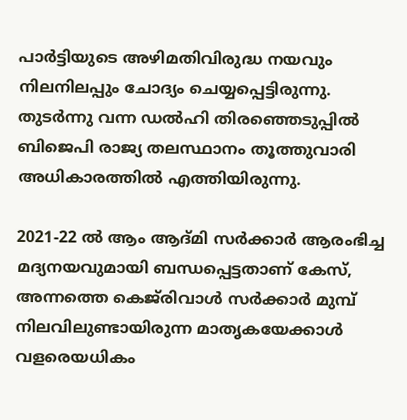പാർട്ടിയുടെ അഴിമതിവിരുദ്ധ നയവും നിലനിലപ്പും ചോദ്യം ചെയ്യപ്പെട്ടിരുന്നു. തുടർന്നു വന്ന ഡൽഹി തിരഞ്ഞെടുപ്പിൽ ബിജെപി രാജ്യ തലസ്ഥാനം തൂത്തുവാരി അധികാരത്തിൽ എത്തിയിരുന്നു.

2021-22 ൽ ആം ആദ്മി സർക്കാർ ആരംഭിച്ച മദ്യനയവുമായി ബന്ധപ്പെട്ടതാണ് കേസ്, അന്നത്തെ കെജ്‌രിവാൾ സർക്കാർ മുമ്പ് നിലവിലുണ്ടായിരുന്ന മാതൃകയേക്കാൾ വളരെയധികം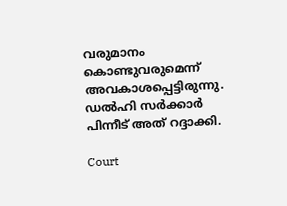വരുമാനം കൊണ്ടുവരുമെന്ന് അവകാശപ്പെട്ടിരുന്നു. ഡൽഹി സർക്കാർ പിന്നീട് അത് റദ്ദാക്കി.

Court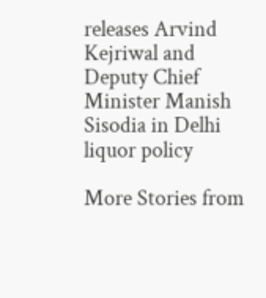releases Arvind Kejriwal and Deputy Chief Minister Manish Sisodia in Delhi liquor policy

More Stories from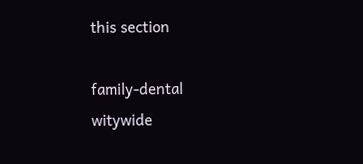this section

family-dental
witywide